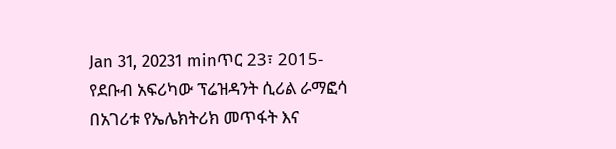Jan 31, 20231 minጥር 23፣ 2015- የደቡብ አፍሪካው ፕሬዝዳንት ሲሪል ራማፎሳ በአገሪቱ የኤሌክትሪክ መጥፋት እና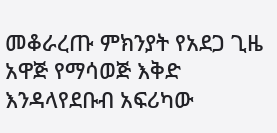መቆራረጡ ምክንያት የአደጋ ጊዜ አዋጅ የማሳወጅ እቅድ እንዳላየደቡብ አፍሪካው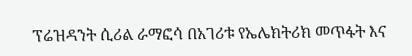ፕሬዝዳንት ሲሪል ራማፎሳ በአገሪቱ የኤሌክትሪክ መጥፋት እና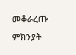መቆራረጡ ምክንያት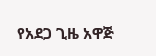የአደጋ ጊዜ አዋጅ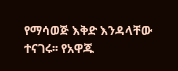የማሳወጅ እቅድ እንዳላቸው ተናገሩ፡፡ የአዋጁ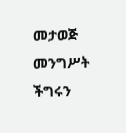መታወጅ መንግሥት ችግሩን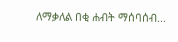ለማቃለል በቂ ሐብት ማሰባሰብ...